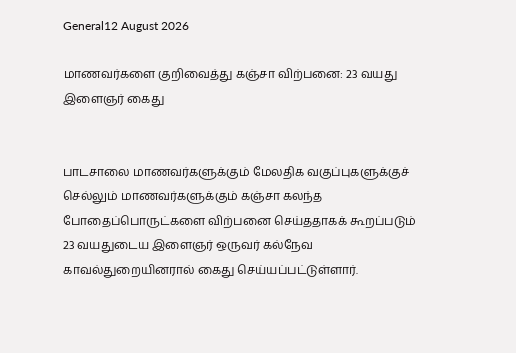General12 August 2026

மாணவர்களை குறிவைத்து கஞ்சா விற்பனை: 23 வயது இளைஞர் கைது


பாடசாலை மாணவர்களுக்கும் மேலதிக வகுப்புகளுக்குச் செல்லும் மாணவர்களுக்கும் கஞ்சா கலந்த போதைப்பொருட்களை விற்பனை செய்ததாகக் கூறப்படும் 23 வயதுடைய இளைஞர் ஒருவர் கல்நேவ காவல்துறையினரால் கைது செய்யப்பட்டுள்ளார்.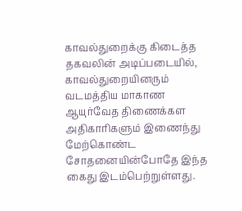காவல்துறைக்கு கிடைத்த தகவலின் அடிப்படையில், காவல்துறையினரும் வடமத்திய மாகாண ஆயுர்வேத திணைக்கள அதிகாரிகளும் இணைந்து மேற்கொண்ட சோதனையின்போதே இந்த கைது இடம்பெற்றுள்ளது.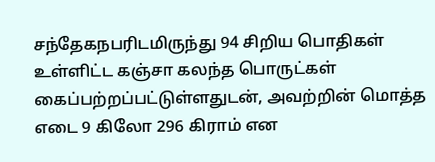சந்தேகநபரிடமிருந்து 94 சிறிய பொதிகள் உள்ளிட்ட கஞ்சா கலந்த பொருட்கள் கைப்பற்றப்பட்டுள்ளதுடன், அவற்றின் மொத்த எடை 9 கிலோ 296 கிராம் என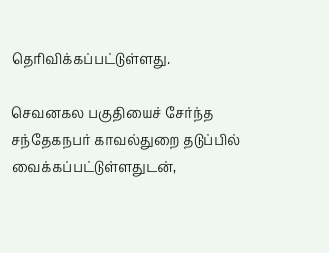தெரிவிக்கப்பட்டுள்ளது.

செவனகல பகுதியைச் சேர்ந்த சந்தேகநபர் காவல்துறை தடுப்பில் வைக்கப்பட்டுள்ளதுடன்,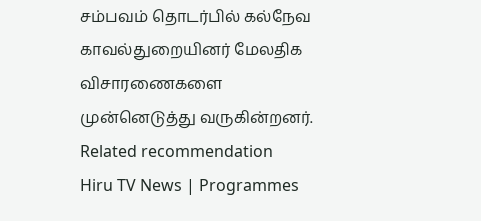சம்பவம் தொடர்பில் கல்நேவ காவல்துறையினர் மேலதிக விசாரணைகளை முன்னெடுத்து வருகின்றனர்.
Related recommendation
Hiru TV News | Programmes